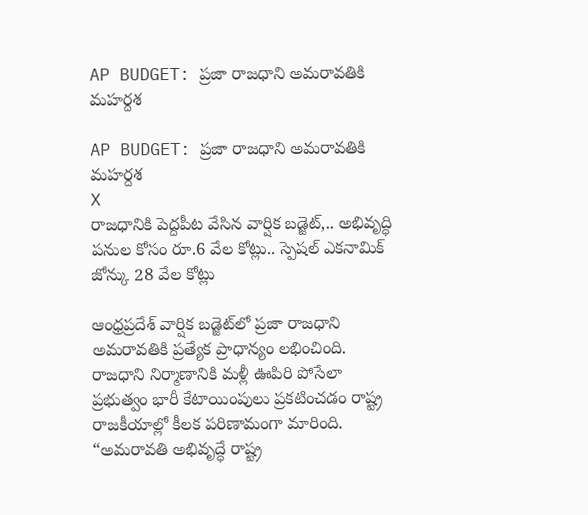AP BUDGET: ప్రజా రాజధాని అమరావతికి మహర్దశ

AP BUDGET: ప్రజా రాజధాని అమరావతికి మహర్దశ
X
రాజధానికి పెద్దపీట వేసిన వార్షిక బడ్జెట్,.. అభివృద్ధి పనుల కోసం రూ.6 వేల కోట్లు.. స్పెషల్ ఎకనామిక్ జోన్కు 28 వేల కోట్లు

ఆంధ్రప్రదేశ్ వార్షిక బడ్జెట్‌లో ప్రజా రాజధాని అమరావతికి ప్రత్యేక ప్రాధాన్యం లభించింది. రాజధాని నిర్మాణానికి మళ్లీ ఊపిరి పోసేలా ప్రభుత్వం భారీ కేటాయింపులు ప్రకటించడం రాష్ట్ర రాజకీయాల్లో కీలక పరిణామంగా మారింది. “అమరావతి అభివృద్ధే రాష్ట్ర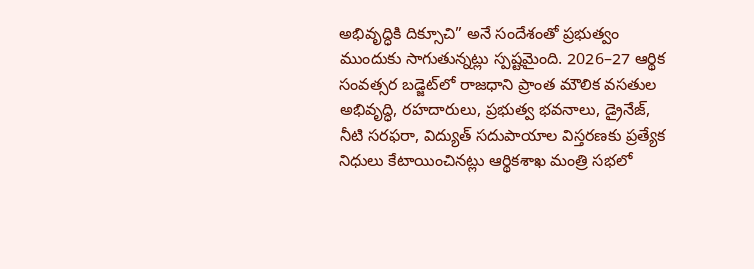అభివృద్ధికి దిక్సూచి” అనే సందేశంతో ప్రభుత్వం ముందుకు సాగుతున్నట్లు స్పష్టమైంది. 2026–27 ఆర్థిక సంవత్సర బడ్జెట్‌లో రాజధాని ప్రాంత మౌలిక వసతుల అభివృద్ధి, రహదారులు, ప్రభుత్వ భవనాలు, డ్రైనేజ్, నీటి సరఫరా, విద్యుత్ సదుపాయాల విస్తరణకు ప్రత్యేక నిధులు కేటాయించినట్లు ఆర్థికశాఖ మంత్రి సభలో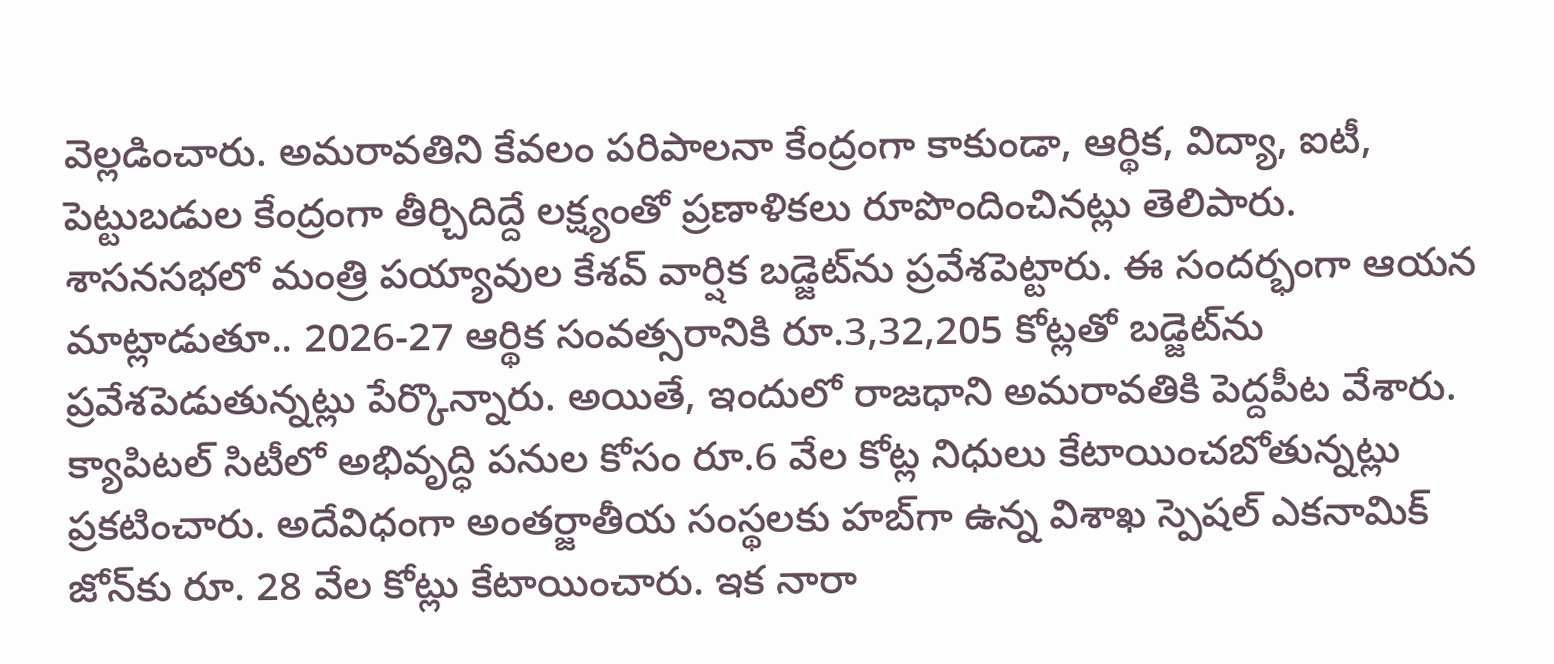వెల్లడించారు. అమరావతిని కేవలం పరిపాలనా కేంద్రంగా కాకుండా, ఆర్థిక, విద్యా, ఐటీ, పెట్టుబడుల కేంద్రంగా తీర్చిదిద్దే లక్ష్యంతో ప్రణాళికలు రూపొందించినట్లు తెలిపారు. శాసనసభలో మంత్రి పయ్యావుల కేశవ్‌ వార్షిక బడ్జెట్‌ను ప్రవేశపెట్టారు. ఈ సందర్భంగా ఆయన మాట్లాడుతూ.. 2026-27 ఆర్థిక సంవత్సరానికి రూ.3,32,205 కోట్లతో బడ్జెట్‌ను ప్రవేశపెడుతున్నట్లు పేర్కొన్నారు. అయితే, ఇందులో రాజధాని అమరావతికి పెద్దపీట వేశారు. క్యాపిటల్ సిటీలో అభివృద్ధి పనుల కోసం రూ.6 వేల కోట్ల నిధులు కేటాయించబోతున్నట్లు ప్రకటించారు. అదేవిధంగా అంతర్జాతీయ సంస్థలకు హబ్‌గా ఉన్న విశాఖ స్పెషల్ ఎకనామిక్ జోన్‌కు రూ. 28 వేల కోట్లు కేటాయించారు. ఇక నారా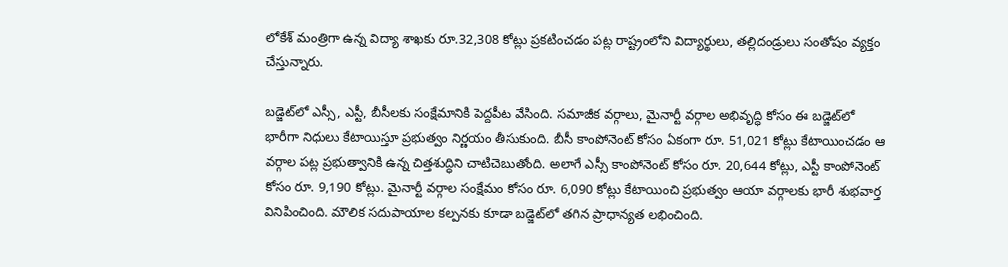లోకేశ్ మంత్రిగా ఉన్న విద్యా శాఖకు రూ.32,308 కోట్లు ప్రకటించడం పట్ల రాష్ట్రంలోని విద్యార్థులు, తల్లిదండ్రులు సంతోషం వ్యక్తం చేస్తున్నారు.

బడ్జెట్‌లో ఎస్సీ, ఎస్టీ, బీసీలకు సంక్షేమానికి పెద్దపీట వేసింది. సమాజీక వర్గాలు, మైనార్టీ వర్గాల అభివృద్ధి కోసం ఈ బడ్జెట్‌లో భారీగా నిధులు కేటాయిస్తూ ప్రభుత్వం నిర్ణయం తీసుకుంది. బీసీ కాంపోనెంట్ కోసం ఏకంగా రూ. 51,021 కోట్లు కేటాయించడం ఆ వర్గాల పట్ల ప్రభుత్వానికి ఉన్న చిత్తశుద్ధిని చాటిచెబుతోంది. అలాగే ఎస్సీ కాంపోనెంట్ కోసం రూ. 20,644 కోట్లు, ఎస్టీ కాంపోనెంట్ కోసం రూ. 9,190 కోట్లు. మైనార్టీ వర్గాల సంక్షేమం కోసం రూ. 6,090 కోట్లు కేటాయించి ప్రభుత్వం ఆయా వర్గాలకు భారీ శుభవార్త వినిపించింది. మౌలిక సదుపాయాల కల్పనకు కూడా బడ్జెట్‌లో తగిన ప్రాధాన్యత లభించింది.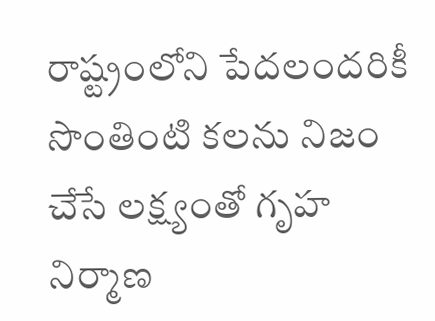రాష్ట్రంలోని పేదలందరికీ సొంతింటి కలను నిజం చేసే లక్ష్యంతో గృహ నిర్మాణ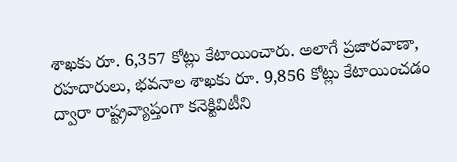శాఖకు రూ. 6,357 కోట్లు కేటాయించారు. అలాగే ప్రజారవాణా, రహదారులు, భవనాల శాఖకు రూ. 9,856 కోట్లు కేటాయించడం ద్వారా రాష్ట్రవ్యాప్తంగా కనెక్టివిటీని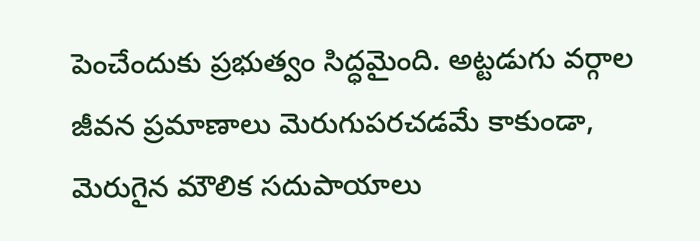పెంచేందుకు ప్రభుత్వం సిద్ధమైంది. అట్టడుగు వర్గాల జీవన ప్రమాణాలు మెరుగుపరచడమే కాకుండా, మెరుగైన మౌలిక సదుపాయాలు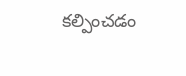కల్పించడం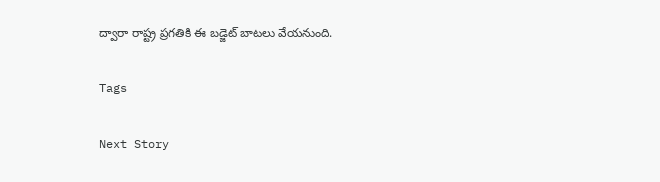ద్వారా రాష్ట్ర ప్రగతికి ఈ బడ్జెట్ బాటలు వేయనుంది.

Tags

Next Story